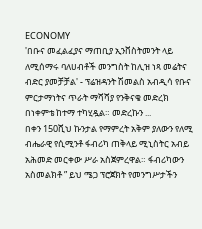ECONOMY
'በቡና መፈልፈያና ማጠቢያ ኢንቨስትመንት ላይ ለሚሰማሩ ባለሀብቶች መንግስት ከሊዝ ነጻ መሬትና ብድር ያመቻቻል' - ፕሬዝዳንት ሽመልስ አብዲሳ የቡና ምርታማነትና ጥራት ማሻሻያ የንቅናቄ መድረክ በነቀምቴ ከተማ ተካሂዷል። መድረኩን ...
በቀን 150ሺህ ኩንታል የማምረት አቅም ያለውን የለሚ ብሔራዊ የሲሚንቶ ፋብሪካ ጠቅላይ ሚኒስትር አብይ አሕመድ መርቀው ሥራ አስጀምረዋል። ፋብሪካውን አስመልክቶ ” ይህ ሜጋ ፕሮጀክት የመንግሥታችን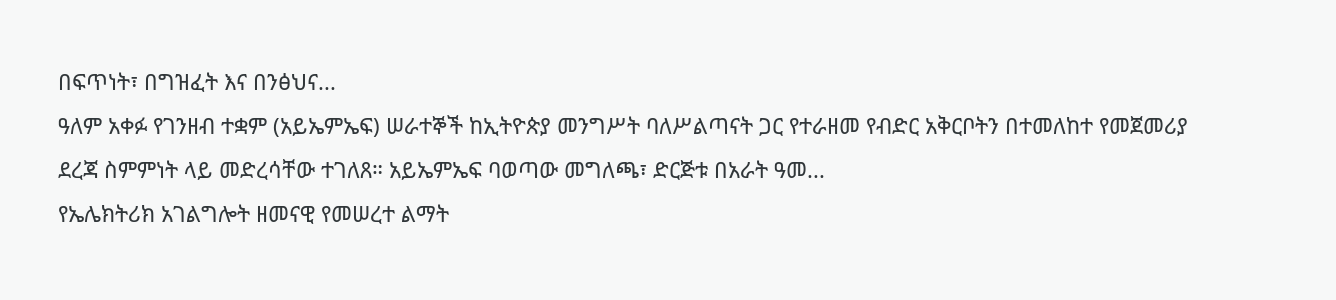በፍጥነት፣ በግዝፈት እና በንፅህና...
ዓለም አቀፉ የገንዘብ ተቋም (አይኤምኤፍ) ሠራተኞች ከኢትዮጵያ መንግሥት ባለሥልጣናት ጋር የተራዘመ የብድር አቅርቦትን በተመለከተ የመጀመሪያ ደረጃ ስምምነት ላይ መድረሳቸው ተገለጸ። አይኤምኤፍ ባወጣው መግለጫ፣ ድርጅቱ በአራት ዓመ...
የኤሌክትሪክ አገልግሎት ዘመናዊ የመሠረተ ልማት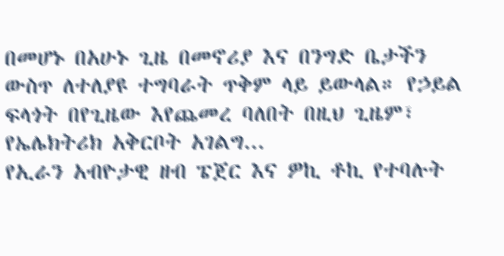በመሆኑ በአሁኑ ጊዜ በመኖሪያ እና በንግድ ቤታችን ውስጥ ለተለያዩ ተግባራት ጥቅም ላይ ይውላል። የኃይል ፍላጎት በየጊዜው እየጨመረ ባለበት በዚህ ጊዜም፣ የኤሌክትሪክ አቅርቦት አገልግ...
የኢራን አብዮታዊ ዘብ ፔጀር እና ዎኪ ቶኪ የተባሉት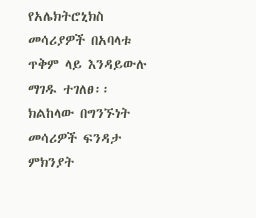የአሌክትሮኒክስ መሳሪያዎች በአባላቱ ጥቅም ላይ እንዳይውሉ ማገዱ ተገለፀ፡፡ ክልከላው በግንኙነት መሳሪዎች ፍንዳታ ምክንያት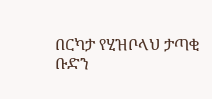በርካታ የሂዝቦላህ ታጣቂ ቡድን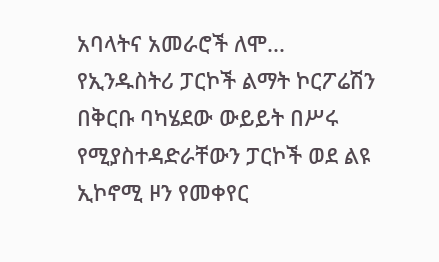አባላትና አመራሮች ለሞ...
የኢንዱስትሪ ፓርኮች ልማት ኮርፖሬሽን በቅርቡ ባካሄደው ውይይት በሥሩ የሚያስተዳድራቸውን ፓርኮች ወደ ልዩ ኢኮኖሚ ዞን የመቀየር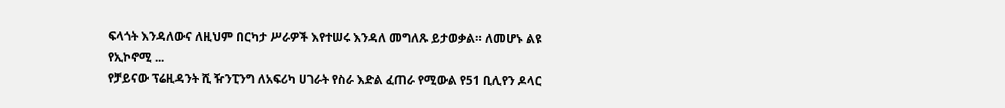ፍላጎት እንዳለውና ለዚህም በርካታ ሥራዎች እየተሠሩ እንዳለ መግለጹ ይታወቃል። ለመሆኑ ልዩ የኢኮኖሚ ...
የቻይናው ፕሬዚዳንት ሺ ዥንፒንግ ለአፍሪካ ሀገራት የስራ እድል ፈጠራ የሚውል የ51 ቢሊየን ዶላር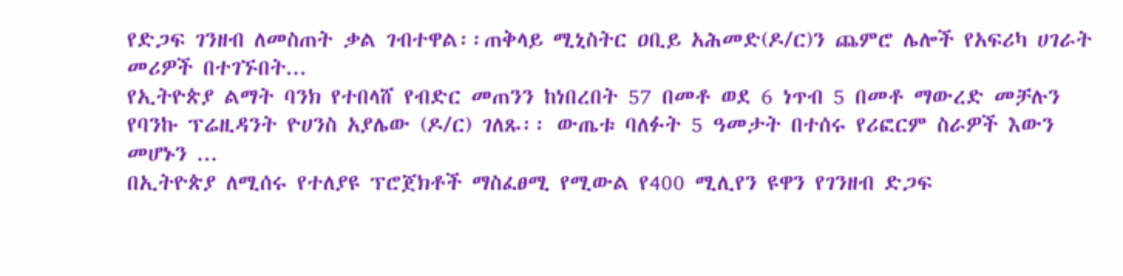የድጋፍ ገንዘብ ለመስጠት ቃል ገብተዋል፡፡ጠቅላይ ሚኒስትር ዐቢይ አሕመድ(ዶ/ር)ን ጨምሮ ሌሎች የአፍሪካ ሀገራት መሪዎች በተገኙበት...
የኢትዮጵያ ልማት ባንክ የተበላሸ የብድር መጠንን ከነበረበት 57 በመቶ ወደ 6 ነጥብ 5 በመቶ ማውረድ መቻሉን የባንኩ ፕሬዚዳንት ዮሀንስ አያሌው (ዶ/ር) ገለጹ፡፡ ውጤቱ ባለፉት 5 ዓመታት በተሰሩ የሪፎርም ስራዎች እውን መሆኑን ...
በኢትዮጵያ ለሚሰሩ የተለያዩ ፕሮጀክቶች ማስፈፀሚ የሚውል የ400 ሚሊየን ዩዋን የገንዘብ ድጋፍ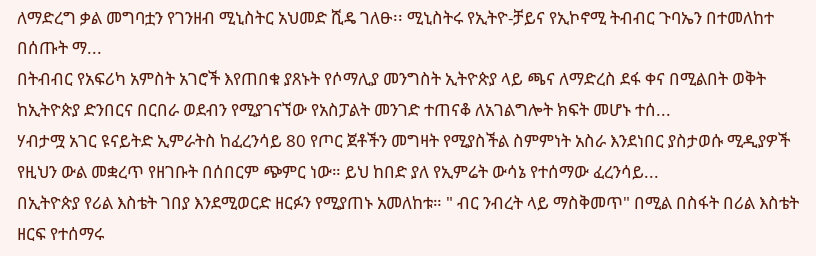ለማድረግ ቃል መግባቷን የገንዘብ ሚኒስትር አህመድ ሺዴ ገለፁ፡፡ ሚኒስትሩ የኢትዮ-ቻይና የኢኮኖሚ ትብብር ጉባኤን በተመለከተ በሰጡት ማ...
በትብብር የአፍሪካ አምስት አገሮች እየጠበቁ ያጸኑት የሶማሊያ መንግስት ኢትዮጵያ ላይ ጫና ለማድረስ ደፋ ቀና በሚልበት ወቅት ከኢትዮጵያ ድንበርና በርበራ ወደብን የሚያገናኘው የአስፓልት መንገድ ተጠናቆ ለአገልግሎት ክፍት መሆኑ ተሰ...
ሃብታሟ አገር ዩናይትድ ኢምራትስ ከፈረንሳይ 80 የጦር ጀቶችን መግዛት የሚያስችል ስምምነት አስራ እንደነበር ያስታወሱ ሚዲያዎች የዚህን ውል መቋረጥ የዘገቡት በሰበርም ጭምር ነው። ይህ ከበድ ያለ የኢምሬት ውሳኔ የተሰማው ፈረንሳይ...
በኢትዮጵያ የሪል እስቴት ገበያ እንደሚወርድ ዘርፉን የሚያጠኑ አመለከቱ። " ብር ንብረት ላይ ማስቅመጥ" በሚል በስፋት በሪል እስቴት ዘርፍ የተሰማሩ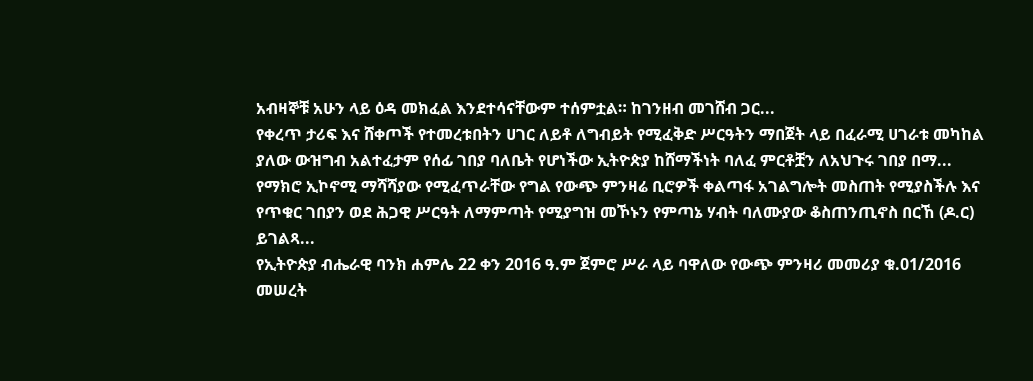አብዛኞቹ አሁን ላይ ዕዳ መክፈል እንደተሳናቸውም ተሰምቷል። ከገንዘብ መገሸብ ጋር...
የቀረጥ ታሪፍ እና ሸቀጦች የተመረቱበትን ሀገር ለይቶ ለግብይት የሚፈቅድ ሥርዓትን ማበጀት ላይ በፈራሚ ሀገራቱ መካከል ያለው ውዝግብ አልተፈታም የሰፊ ገበያ ባለቤት የሆነችው ኢትዮጵያ ከሸማችነት ባለፈ ምርቶቿን ለአህጉሩ ገበያ በማ...
የማክሮ ኢኮኖሚ ማሻሻያው የሚፈጥራቸው የግል የውጭ ምንዛሬ ቢሮዎች ቀልጣፋ አገልግሎት መስጠት የሚያስችሉ እና የጥቁር ገበያን ወደ ሕጋዊ ሥርዓት ለማምጣት የሚያግዝ መኾኑን የምጣኔ ሃብት ባለሙያው ቆስጠንጢኖስ በርኸ (ዶ.ር) ይገልጻ...
የኢትዮጵያ ብሔራዊ ባንክ ሐምሌ 22 ቀን 2016 ዓ.ም ጀምሮ ሥራ ላይ ባዋለው የውጭ ምንዛሪ መመሪያ ቁ.01/2016 መሠረት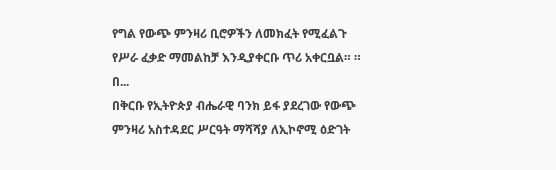የግል የውጭ ምንዛሪ ቢሮዎችን ለመክፈት የሚፈልጉ የሥራ ፈቃድ ማመልከቻ እንዲያቀርቡ ጥሪ አቀርቧል። ። በ...
በቅርቡ የኢትዮጵያ ብሔራዊ ባንክ ይፋ ያደረገው የውጭ ምንዛሪ አስተዳደር ሥርዓት ማሻሻያ ለኢኮኖሚ ዕድገት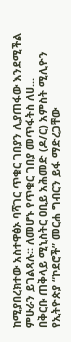ከሚያበረክተው አስተዋፅኦ ባሻገር ጥቁር ገበያን ሊያጠፋው እንደሚችል ምሁራን ይገልጻሉ፡፡ ለመሆኑ የጥቁር ገበያ መጥፋትስ ለሀ...
በቅርቡ ጠቅላይ ሚኒስትር ዐቢይ አሕመድ (ዶ/ር) አምስት ሚሊዮን የኢትዮጵያ “ኮደሮች” መርሐ ግብርን ይፋ ማድረጋቸው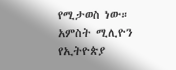የሚታወስ ነው። አምስት ሚሊዮን የኢትዮጵያ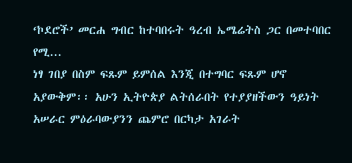‘ኮደሮች’ መርሐ ግብር ከተባበሩት ዓረብ ኤሜሬትስ ጋር በመተባበር የሚ...
ነፃ ገበያ በስም ፍጹም ይምሰል እንጂ በተግባር ፍጹም ሆኖ አያውቅም፡፡ አሁን ኢትዮጵያ ልትሰራበት የተያያዘችውን ዓይነት አሠራር ምዕራባውያንን ጨምሮ በርካታ አገራት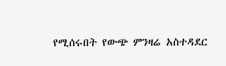የሚሰሩበት የውጭ ምንዛሬ አስተዳደር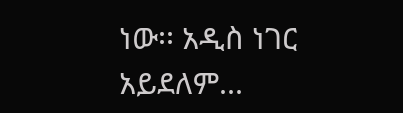ነው፡፡ አዲስ ነገር አይደለም...